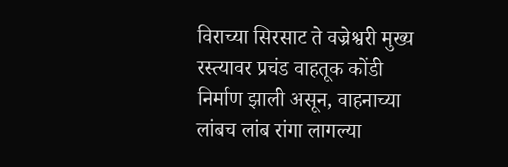विराच्या सिरसाट ते वज्रेश्वरी मुख्य रस्त्यावर प्रचंड वाहतूक कोंडी निर्माण झाली असून, वाहनाच्या लांबच लांब रांगा लागल्या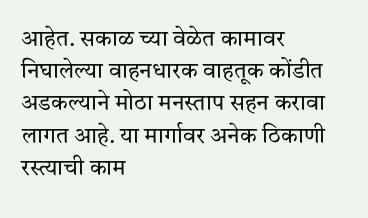आहेत. सकाळ च्या वेळेत कामावर निघालेल्या वाहनधारक वाहतूक कोंडीत अडकल्याने मोठा मनस्ताप सहन करावा लागत आहे. या मार्गावर अनेक ठिकाणी रस्त्याची काम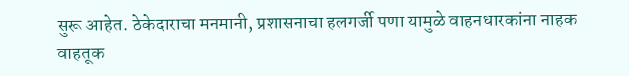सुरू आहेत. ठेकेदाराचा मनमानी, प्रशासनाचा हलगर्जी पणा यामुळे वाहनधारकांना नाहक वाहतूक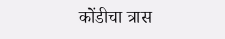कोंडीचा त्रास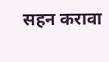सहन करावा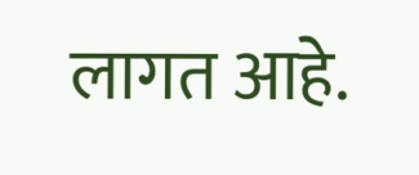लागत आहे.